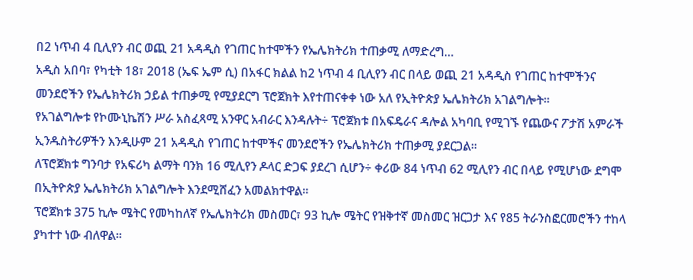በ2 ነጥብ 4 ቢሊየን ብር ወጪ 21 አዳዲስ የገጠር ከተሞችን የኤሌክትሪክ ተጠቃሚ ለማድረግ…
አዲስ አበባ፣ የካቲት 18፣ 2018 (ኤፍ ኤም ሲ) በአፋር ክልል ከ2 ነጥብ 4 ቢሊየን ብር በላይ ወጪ 21 አዳዲስ የገጠር ከተሞችንና መንደሮችን የኤሌክትሪክ ኃይል ተጠቃሚ የሚያደርግ ፕሮጀክት እየተጠናቀቀ ነው አለ የኢትዮጵያ ኤሌክትሪክ አገልግሎት፡፡
የአገልግሎቱ የኮሙኒኬሽን ሥራ አስፈጻሚ አንዋር አብራር እንዳሉት÷ ፕሮጀክቱ በአፍዴራና ዳሎል አካባቢ የሚገኙ የጨውና ፖታሽ አምራች ኢንዱስትሪዎችን እንዲሁም 21 አዳዲስ የገጠር ከተሞችና መንደሮችን የኤሌክትሪክ ተጠቃሚ ያደርጋል፡፡
ለፕሮጀክቱ ግንባታ የአፍሪካ ልማት ባንክ 16 ሚሊየን ዶላር ድጋፍ ያደረገ ሲሆን÷ ቀሪው 84 ነጥብ 62 ሚሊየን ብር በላይ የሚሆነው ደግሞ በኢትዮጵያ ኤሌክትሪክ አገልግሎት እንደሚሸፈን አመልክተዋል፡፡
ፕሮጀክቱ 375 ኪሎ ሜትር የመካከለኛ የኤሌክትሪክ መስመር፣ 93 ኪሎ ሜትር የዝቅተኛ መስመር ዝርጋታ እና የ85 ትራንስፎርመሮችን ተከላ ያካተተ ነው ብለዋል፡፡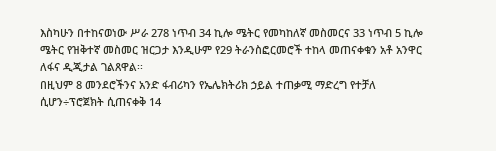እስካሁን በተከናወነው ሥራ 278 ነጥብ 34 ኪሎ ሜትር የመካከለኛ መስመርና 33 ነጥብ 5 ኪሎ ሜትር የዝቅተኛ መስመር ዝርጋታ እንዲሁም የ29 ትራንስፎርመሮች ተከላ መጠናቀቁን አቶ አንዋር ለፋና ዲጂታል ገልጸዋል፡፡
በዚህም 8 መንደሮችንና አንድ ፋብሪካን የኤሌክትሪክ ኃይል ተጠቃሚ ማድረግ የተቻለ ሲሆን÷ፕሮጀክት ሲጠናቀቅ 14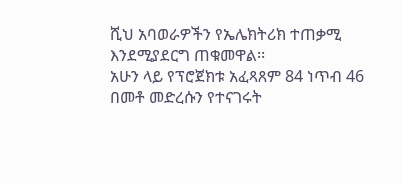ሺህ አባወራዎችን የኤሌክትሪክ ተጠቃሚ እንደሚያደርግ ጠቁመዋል፡፡
አሁን ላይ የፕሮጀክቱ አፈጻጸም 84 ነጥብ 46 በመቶ መድረሱን የተናገሩት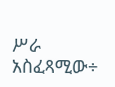ሥራ አስፈጻሚው÷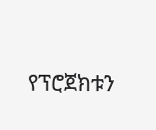የፕሮጀክቱን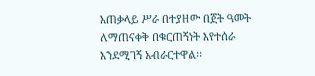አጠቃላይ ሥራ በተያዘው በጀት ዓመት ለማጠናቀቅ በቁርጠኝነት እየተሰራ እንደሚገኝ አብራርተዋል፡፡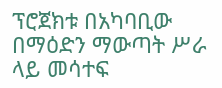ፕሮጀክቱ በአካባቢው በማዕድን ማውጣት ሥራ ላይ መሳተፍ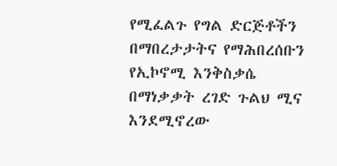የሚፈልጉ የግል ድርጅቶችን በማበረታታትና የማሕበረሰቡን የኢኮኖሚ እንቅስቃሴ በማነቃቃት ረገድ ጉልህ ሚና እንደሚኖረው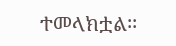ተመላክቷል፡፡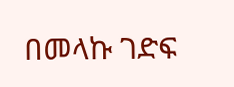በመላኩ ገድፍ